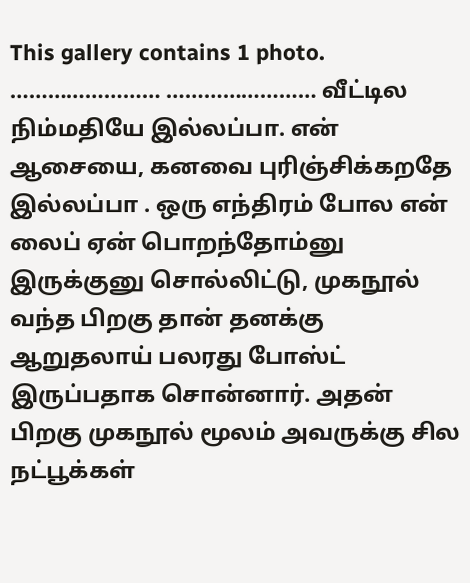This gallery contains 1 photo.
…………………… …………………… வீட்டில நிம்மதியே இல்லப்பா. என் ஆசையை, கனவை புரிஞ்சிக்கறதே இல்லப்பா . ஒரு எந்திரம் போல என் லைப் ஏன் பொறந்தோம்னு இருக்குனு சொல்லிட்டு, முகநூல் வந்த பிறகு தான் தனக்கு ஆறுதலாய் பலரது போஸ்ட் இருப்பதாக சொன்னார். அதன் பிறகு முகநூல் மூலம் அவருக்கு சில நட்பூக்கள்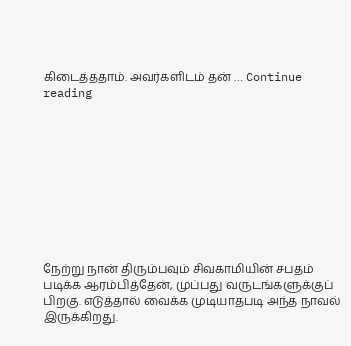கிடைத்ததாம். அவர்களிடம் தன் … Continue reading










நேற்று நான் திரும்பவும் சிவகாமியின் சபதம் படிக்க ஆரம்பித்தேன், முப்பது வருடங்களுக்குப் பிறகு. எடுத்தால் வைக்க முடியாதபடி அந்த நாவல் இருக்கிறது.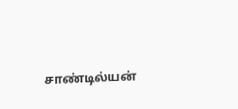சாண்டில்யன்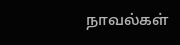நாவல்கள்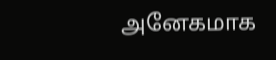அனேகமாக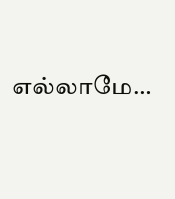எல்லாமே…